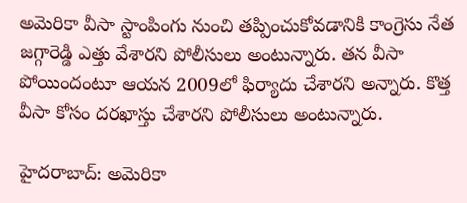అమెరికా వీసా స్టాంపింగు నుంచి తప్పించుకోవడానికి కాంగ్రెసు నేత జగ్గారెడ్డి ఎత్తు వేశారని పోలీసులు అంటున్నారు. తన వీసా పోయిందంటూ ఆయన 2009లో ఫిర్యాదు చేశారని అన్నారు. కొత్త వీసా కోసం దరఖాస్తు చేశారని పోలీసులు అంటున్నారు.

హైదరాబాద్: అమెరికా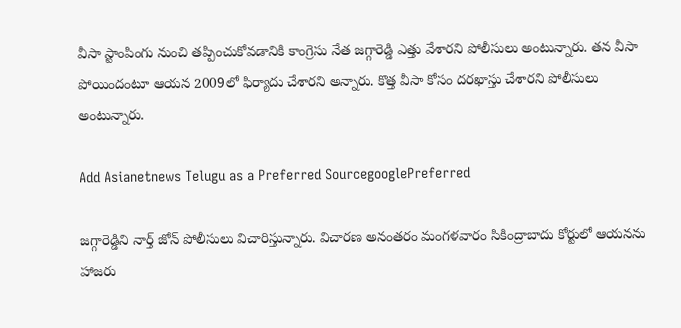వీసా స్టాంపింగు నుంచి తప్పించుకోవడానికి కాంగ్రెసు నేత జగ్గారెడ్డి ఎత్తు వేశారని పోలీసులు అంటున్నారు. తన వీసా పోయిందంటూ ఆయన 2009లో ఫిర్యాదు చేశారని అన్నారు. కొత్త వీసా కోసం దరఖాస్తు చేశారని పోలీసులు అంటున్నారు.

Add Asianetnews Telugu as a Preferred SourcegooglePreferred

జగ్గారెడ్డిని నార్త్ జోన్ పోలీసులు విచారిస్తున్నారు. విచారణ అనంతరం మంగళవారం సికింద్రాబాదు కోర్టులో ఆయనను హాజరు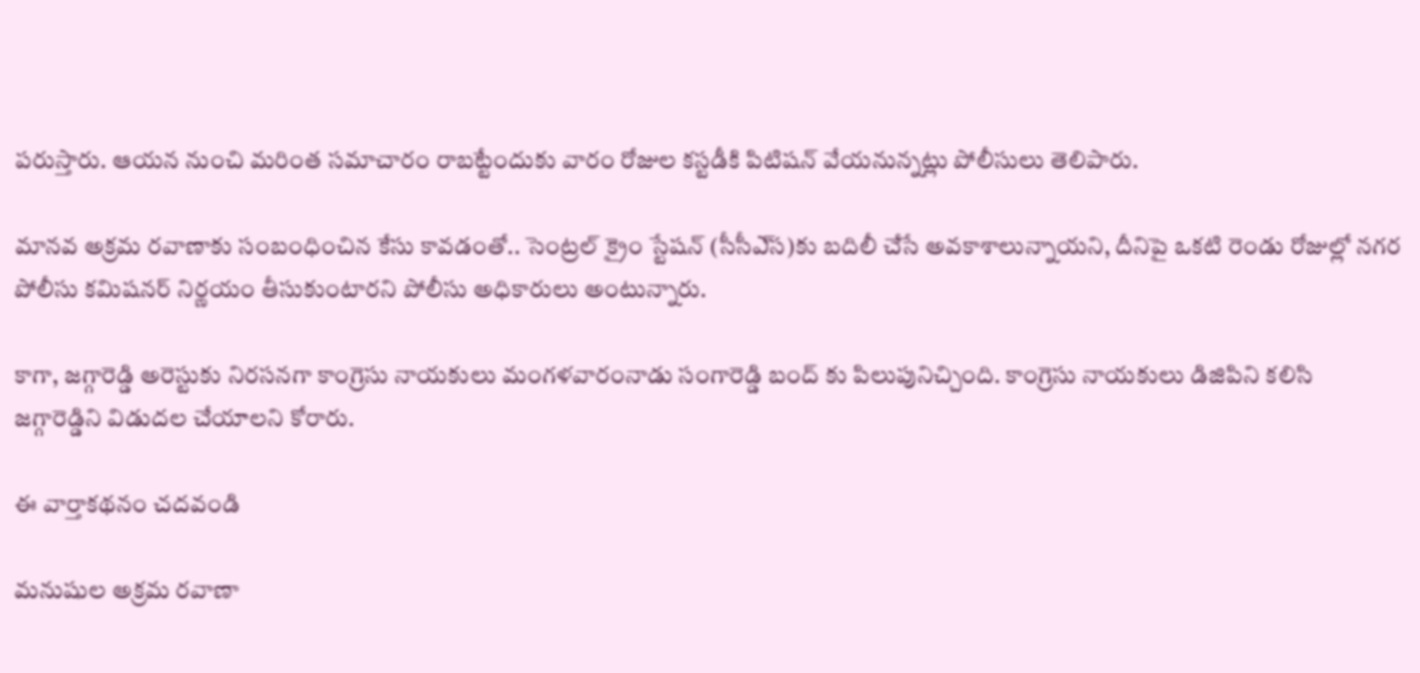పరుస్తారు. ఆయన నుంచి మరింత సమాచారం రాబట్టేందుకు వారం రోజుల కస్టడీకి పిటిషన్‌ వేయనున్నట్లు పోలీసులు తెలిపారు.

మానవ అక్రమ రవాణాకు సంబంధించిన కేసు కావడంతో.. సెంట్రల్‌ క్రైం స్టేషన్‌ (సీసీఎ్‌స)కు బదిలీ చేసే అవకాశాలున్నాయని, దీనిపై ఒకటి రెండు రోజుల్లో నగర పోలీసు కమిషనర్‌ నిర్ణయం తీసుకుంటారని పోలీసు అధికారులు అంటున్నారు.

కాగా, జగ్గారెడ్డి అరెస్టుకు నిరసనగా కాంగ్రెసు నాయకులు మంగళవారంనాడు సంగారెడ్డి బంద్ కు పిలుపునిచ్చింది. కాంగ్రెసు నాయకులు డిజిపిని కలిసి జగ్గారెడ్డిని విడుదల చేయాలని కోరారు.

ఈ వార్తాకథనం చదవండి

మనుషుల అక్రమ రవాణా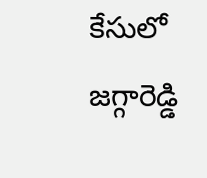కేసులో జగ్గారెడ్డి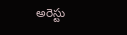అరెస్టు